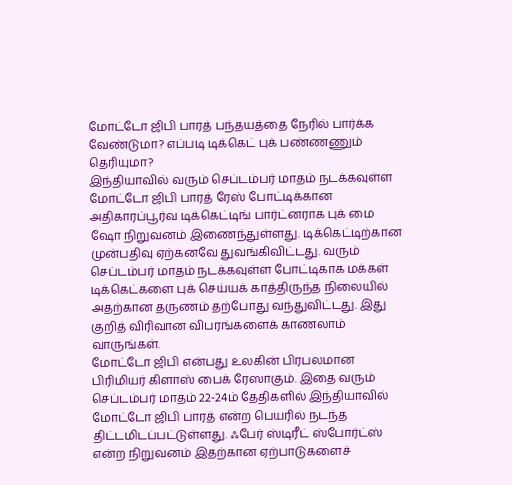மோட்டோ ஜிபி பாரத் பந்தயத்தை நேரில் பார்க்க வேண்டுமா? எப்படி டிக்கெட் புக் பண்ணணும் தெரியுமா?
இந்தியாவில் வரும் செப்டம்பர் மாதம் நடக்கவுள்ள மோட்டோ ஜிபி பாரத் ரேஸ் போட்டிக்கான அதிகாரப்பூர்வ டிக்கெட்டிங் பார்ட்னராக புக் மை ஷோ நிறுவனம் இணைந்துள்ளது. டிக்கெட்டிற்கான முன்பதிவு ஏற்கனவே துவங்கிவிட்டது. வரும் செப்டம்பர் மாதம் நடக்கவுள்ள போட்டிகாக மக்கள் டிக்கெட்களை புக் செய்யக் காத்திருந்த நிலையில் அதற்கான தருணம் தற்போது வந்துவிட்டது. இது குறித் விரிவான விபரங்களைக் காணலாம் வாருங்கள்.
மோட்டோ ஜிபி என்பது உலகின் பிரபலமான பிரிமியர் கிளாஸ் பைக் ரேஸாகும். இதை வரும் செப்டம்பர் மாதம் 22-24ம் தேதிகளில் இந்தியாவில் மோட்டோ ஜிபி பாரத் என்ற பெயரில் நடந்த திட்டமிடப்பட்டுள்ளது. ஃபேர் ஸ்டிரீட் ஸ்போர்ட்ஸ் என்ற நிறுவனம் இதற்கான ஏற்பாடுகளைச்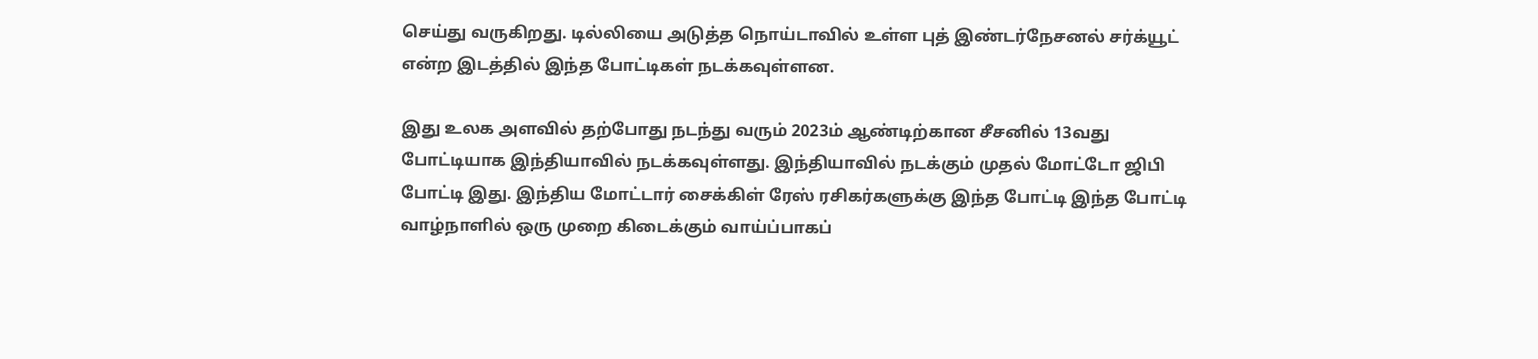செய்து வருகிறது. டில்லியை அடுத்த நொய்டாவில் உள்ள புத் இண்டர்நேசனல் சர்க்யூட் என்ற இடத்தில் இந்த போட்டிகள் நடக்கவுள்ளன.

இது உலக அளவில் தற்போது நடந்து வரும் 2023ம் ஆண்டிற்கான சீசனில் 13வது போட்டியாக இந்தியாவில் நடக்கவுள்ளது. இந்தியாவில் நடக்கும் முதல் மோட்டோ ஜிபி போட்டி இது. இந்திய மோட்டார் சைக்கிள் ரேஸ் ரசிகர்களுக்கு இந்த போட்டி இந்த போட்டி வாழ்நாளில் ஒரு முறை கிடைக்கும் வாய்ப்பாகப்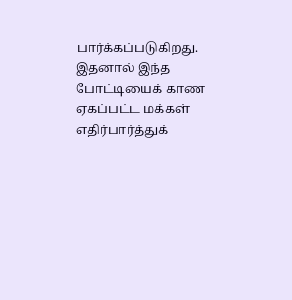பார்க்கப்படுகிறது. இதனால் இந்த போட்டியைக் காண ஏகப்பட்ட மக்கள் எதிர்பார்த்துக்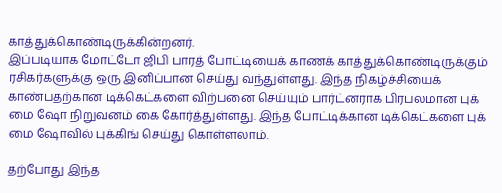காத்துக்கொண்டிருக்கின்றனர்.
இப்படியாக மோட்டோ ஜிபி பாரத் போட்டியைக் காணக் காத்துக்கொண்டிருக்கும் ரசிகர்களுக்கு ஒரு இனிப்பான செய்து வந்துள்ளது. இந்த நிகழ்ச்சியைக் காண்பதற்கான டிக்கெட்களை விற்பனை செய்யும் பார்ட்னராக பிரபலமான புக் மை ஷோ நிறுவனம் கை கோர்த்துள்ளது. இந்த போட்டிக்கான டிக்கெட்களை புக் மை ஷோவில் புக்கிங் செய்து கொள்ளலாம்.

தற்போது இந்த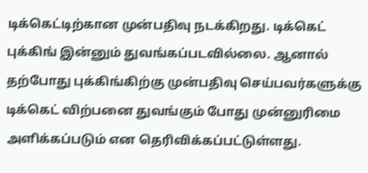டிக்கெட்டிற்கான முன்பதிவு நடக்கிறது. டிக்கெட் புக்கிங் இன்னும் துவங்கப்படவில்லை. ஆனால் தற்போது புக்கிங்கிற்கு முன்பதிவு செய்பவர்களுக்கு டிக்கெட் விற்பனை துவங்கும் போது முன்னுரிமை அளிக்கப்படும் என தெரிவிக்கப்பட்டுள்ளது.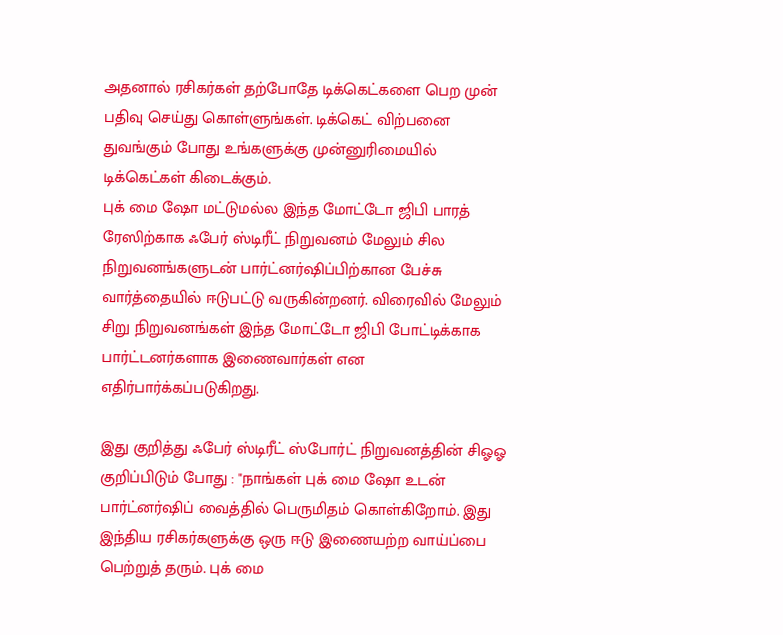அதனால் ரசிகர்கள் தற்போதே டிக்கெட்களை பெற முன் பதிவு செய்து கொள்ளுங்கள். டிக்கெட் விற்பனை துவங்கும் போது உங்களுக்கு முன்னுரிமையில் டிக்கெட்கள் கிடைக்கும்.
புக் மை ஷோ மட்டுமல்ல இந்த மோட்டோ ஜிபி பாரத் ரேஸிற்காக ஃபேர் ஸ்டிரீட் நிறுவனம் மேலும் சில நிறுவனங்களுடன் பார்ட்னர்ஷிப்பிற்கான பேச்சு வார்த்தையில் ஈடுபட்டு வருகின்றனர். விரைவில் மேலும் சிறு நிறுவனங்கள் இந்த மோட்டோ ஜிபி போட்டிக்காக பார்ட்டனர்களாக இணைவார்கள் என எதிர்பார்க்கப்படுகிறது.

இது குறித்து ஃபேர் ஸ்டிரீட் ஸ்போர்ட் நிறுவனத்தின் சிஓஓ குறிப்பிடும் போது : "நாங்கள் புக் மை ஷோ உடன் பார்ட்னர்ஷிப் வைத்தில் பெருமிதம் கொள்கிறோம். இது இந்திய ரசிகர்களுக்கு ஒரு ஈடு இணையற்ற வாய்ப்பை பெற்றுத் தரும். புக் மை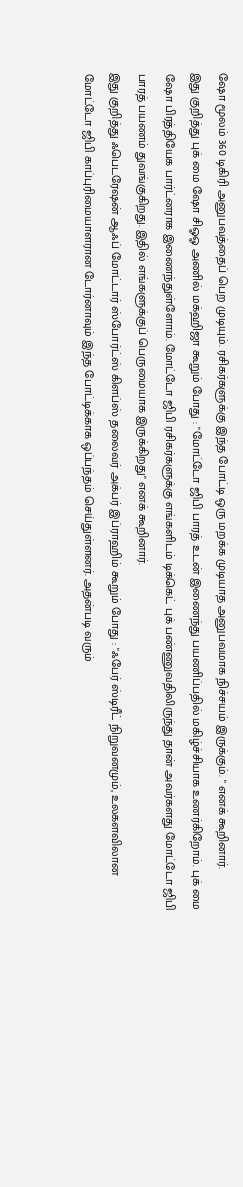ஷோ மூலம் 360 டிகிரி அனுபவத்தைப் பெற முடியும். ரசிகர்களுக்கு இந்த போட்டி ஒரு மறக்க முடியாத அனுபவமாக நிச்சயம் இருக்கும். " எனக் கூறினார்.
இது குறித்து புக் மை ஷோ சிஓஓ அணில் மக்ஹிஜா கூறும் போது : "மோட்டோ ஜிபி பாரத் உடன் இணைந்து பயணிப்பதில் மகிழ்ச்சியாக உணர்கிறோம். புக் மை ஷோ பிரத்தியேக பார்ட்னராக இணைந்துள்ளோம். மோட்டோ ஜிபி ரசிகர்களுக்கு எங்களிடம் டிக்கெட் புக் பண்ணுவதிலிருந்து தான் அவர்களது மோட்டோ ஜிபி பாரத் பயணம் துவங்குகிறது. இதில் எங்களுக்குப் பெருமையாக இருக்கிறது" எனக் கூறினார்.
இது குறித்து ஃபெடரேஷன் ஆஃப் மோட்டார் ஸ்போர்ட்ஸ் கிளப்ஸ் தலைவர் அக்பர் இப்ராஹிம் கூறும் போது : "ஃபேர் ஸ்டிரீட் நிறுவனமும், உலகளவிலான மோட்டோ ஜிபி காப்புரிமையாளரான டோர்னாவும் இந்த போட்டிக்காக ஒப்பந்தம் செய்துள்ளனர். அதன்படி வரும்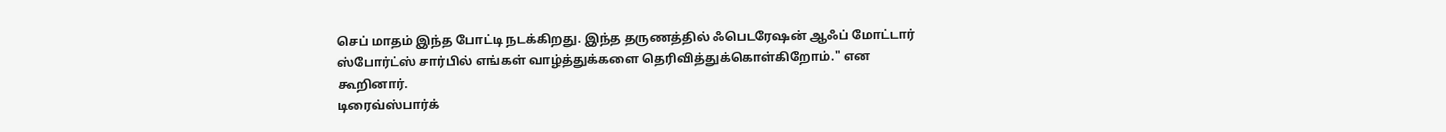செப் மாதம் இந்த போட்டி நடக்கிறது. இந்த தருணத்தில் ஃபெடரேஷன் ஆஃப் மோட்டார் ஸ்போர்ட்ஸ் சார்பில் எங்கள் வாழ்த்துக்களை தெரிவித்துக்கொள்கிறோம்." என கூறினார்.
டிரைவ்ஸ்பார்க்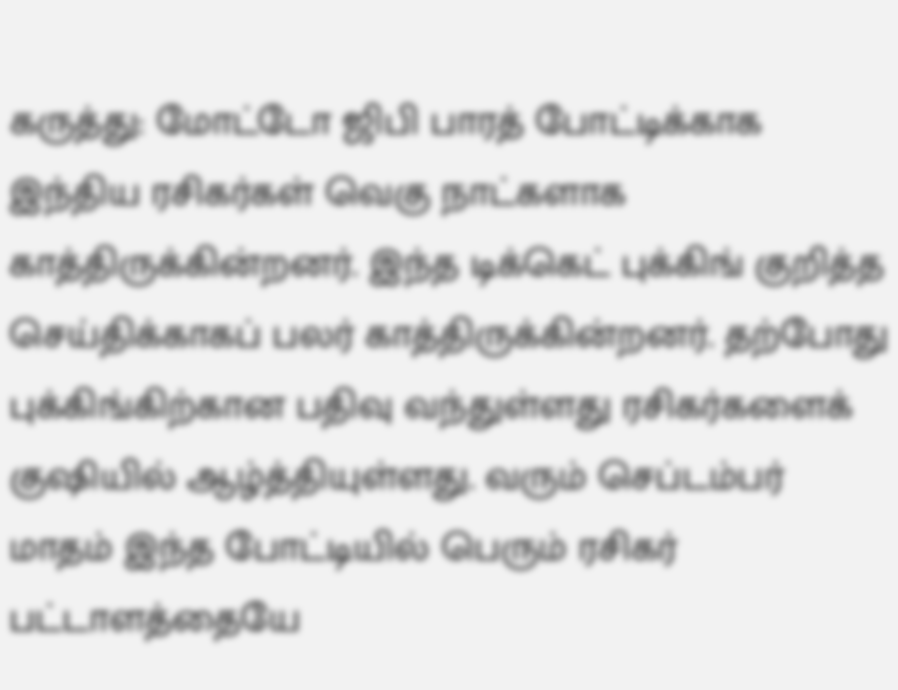கருத்து: மோட்டோ ஜிபி பாரத் போட்டிக்காக இந்திய ரசிகர்கள் வெகு நாட்களாக காத்திருக்கின்றனர். இந்த டிக்கெட் புக்கிங் குறித்த செய்திக்காகப் பலர் காத்திருக்கின்றனர். தற்போது புக்கிங்கிற்கான பதிவு வந்துள்ளது ரசிகர்களைக் குஷியில் ஆழ்த்தியுள்ளது. வரும் செப்டம்பர் மாதம் இந்த போட்டியில் பெரும் ரசிகர் பட்டாளத்தையே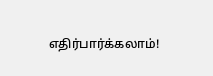எதிர்பார்க்கலாம்!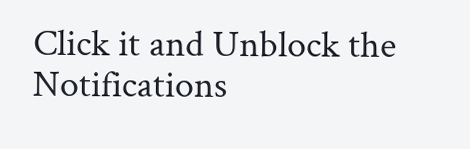Click it and Unblock the Notifications